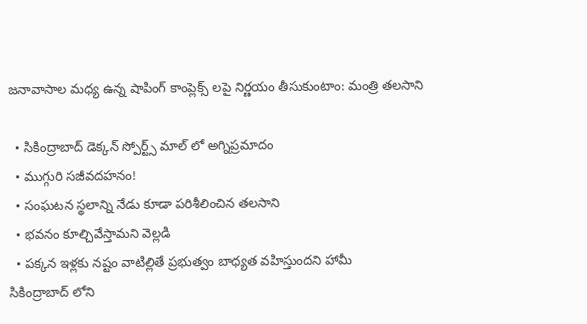జనావాసాల మధ్య ఉన్న షాపింగ్ కాంప్లెక్స్ లపై నిర్ణయం తీసుకుంటాం: మంత్రి తలసాని

  • సికింద్రాబాద్ డెక్కన్ స్పోర్ట్స్ మాల్ లో అగ్నిప్రమాదం
  • ముగ్గురి సజీవదహనం!
  • సంఘటన స్థలాన్ని నేడు కూడా పరిశీలించిన తలసాని
  • భవనం కూల్చివేస్తామని వెల్లడి
  • పక్కన ఇళ్లకు నష్టం వాటిల్లితే ప్రభుత్వం బాధ్యత వహిస్తుందని హామీ
సికింద్రాబాద్ లోని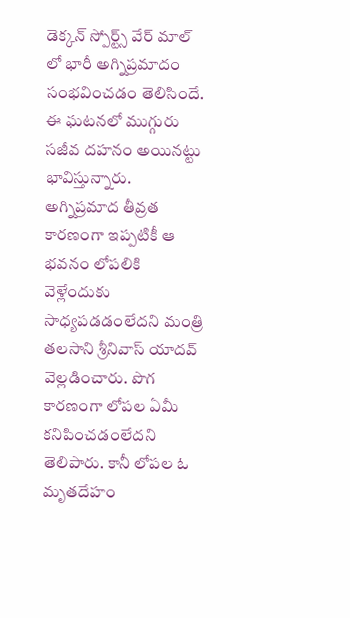డెక్కన్ స్పోర్ట్స్ వేర్ మాల్ లో భారీ అగ్నిప్రమాదం సంభవించడం తెలిసిందే. ఈ ఘటనలో ముగ్గురు సజీవ దహనం అయినట్టు భావిస్తున్నారు. అగ్నిప్రమాద తీవ్రత కారణంగా ఇప్పటికీ ఆ భవనం లోపలికి వెళ్లేందుకు సాధ్యపడడంలేదని మంత్రి తలసాని శ్రీనివాస్ యాదవ్ వెల్లడించారు. పొగ కారణంగా లోపల ఏమీ కనిపించడంలేదని తెలిపారు. కానీ లోపల ఓ మృతదేహం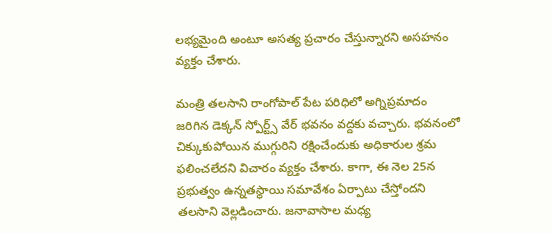లభ్యమైంది అంటూ అసత్య ప్రచారం చేస్తున్నారని అసహనం వ్యక్తం చేశారు.

మంత్రి తలసాని రాంగోపాల్ పేట పరిధిలో అగ్నిప్రమాదం జరిగిన డెక్కన్ స్పోర్ట్స్ వేర్ భవనం వద్దకు వచ్చారు. భవనంలో చిక్కుకుపోయిన ముగ్గురిని రక్షించేందుకు అధికారుల శ్రమ ఫలించలేదని విచారం వ్యక్తం చేశారు. కాగా, ఈ నెల 25న ప్రభుత్వం ఉన్నతస్థాయి సమావేశం ఏర్పాటు చేస్తోందని తలసాని వెల్లడించారు. జనావాసాల మధ్య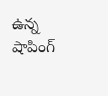ఉన్న షాపింగ్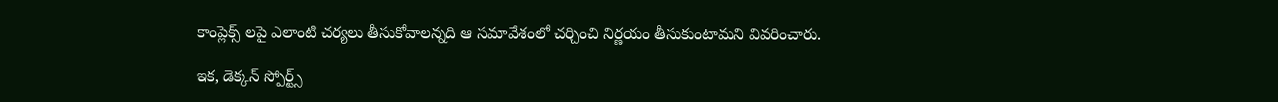కాంప్లెక్స్ లపై ఎలాంటి చర్యలు తీసుకోవాలన్నది ఆ సమావేశంలో చర్చించి నిర్ణయం తీసుకుంటామని వివరించారు.

ఇక, డెక్కన్ స్పోర్ట్స్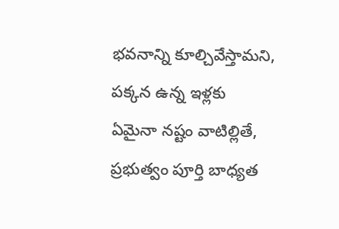భవనాన్ని కూల్చివేస్తామని, పక్కన ఉన్న ఇళ్లకు ఏమైనా నష్టం వాటిల్లితే, ప్రభుత్వం పూర్తి బాధ్యత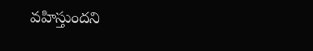వహిస్తుందని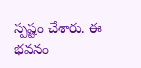స్పష్టం చేశారు. ఈ భవనం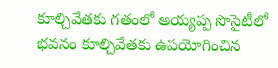కూల్చివేతకు గతంలో అయ్యప్ప సొసైటీలో భవనం కూల్చివేతకు ఉపయోగించిన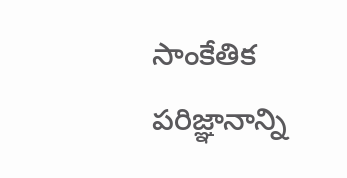సాంకేతిక పరిజ్ఞానాన్ని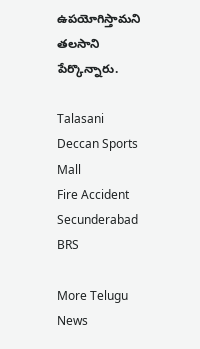ఉపయోగిస్తామని తలసాని పేర్కొన్నారు.

Talasani
Deccan Sports Mall
Fire Accident
Secunderabad
BRS

More Telugu News